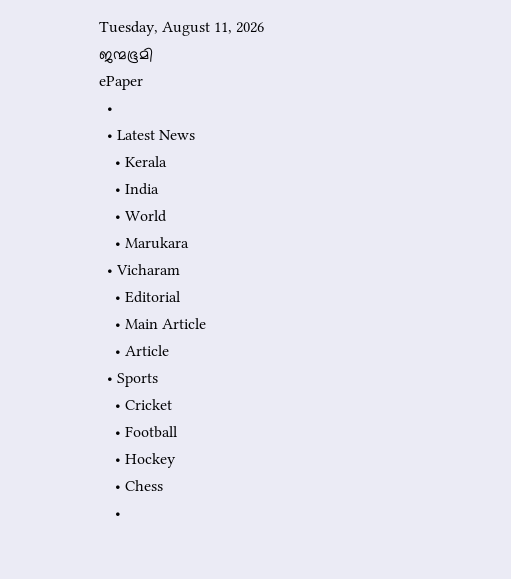Tuesday, August 11, 2026
ജന്മഭൂമി
ePaper
  •
  • Latest News
    • Kerala
    • India
    • World
    • Marukara
  • Vicharam
    • Editorial
    • Main Article
    • Article
  • Sports
    • Cricket
    • Football
    • Hockey
    • Chess
    •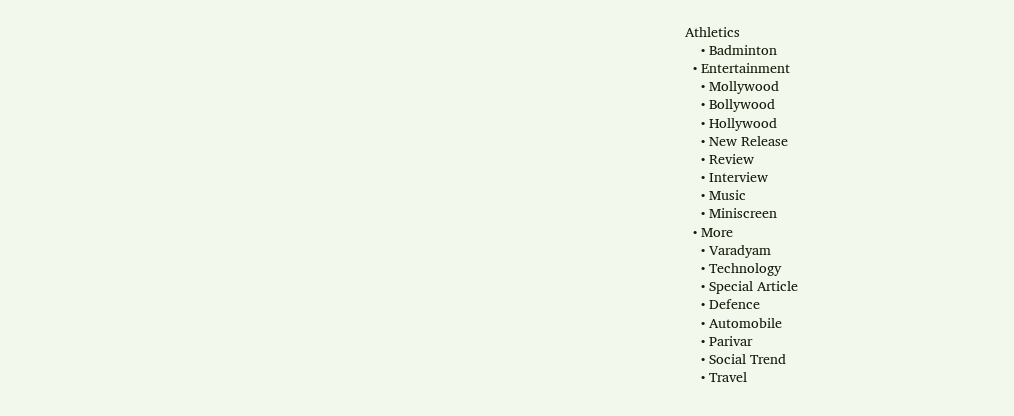Athletics
    • Badminton
  • Entertainment
    • Mollywood
    • Bollywood
    • Hollywood
    • New Release
    • Review
    • Interview
    • Music
    • Miniscreen
  • More
    • Varadyam
    • Technology
    • Special Article
    • Defence
    • Automobile
    • Parivar
    • Social Trend
    • Travel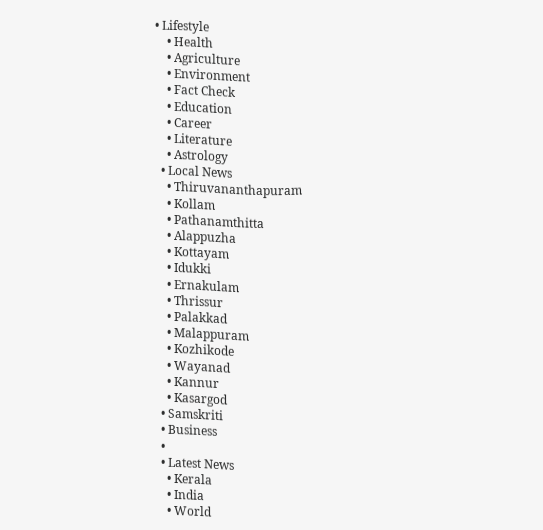• Lifestyle
    • Health
    • Agriculture
    • Environment
    • Fact Check
    • Education
    • Career
    • Literature
    • Astrology
  • Local News
    • Thiruvananthapuram
    • Kollam
    • Pathanamthitta
    • Alappuzha
    • Kottayam
    • Idukki
    • Ernakulam
    • Thrissur
    • Palakkad
    • Malappuram
    • Kozhikode
    • Wayanad
    • Kannur
    • Kasargod
  • Samskriti
  • Business
  •
  • Latest News
    • Kerala
    • India
    • World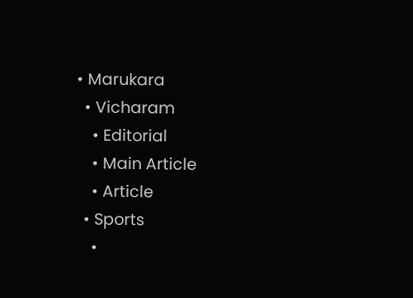• Marukara
  • Vicharam
    • Editorial
    • Main Article
    • Article
  • Sports
    •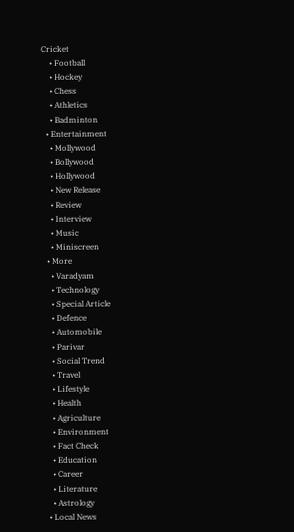Cricket
    • Football
    • Hockey
    • Chess
    • Athletics
    • Badminton
  • Entertainment
    • Mollywood
    • Bollywood
    • Hollywood
    • New Release
    • Review
    • Interview
    • Music
    • Miniscreen
  • More
    • Varadyam
    • Technology
    • Special Article
    • Defence
    • Automobile
    • Parivar
    • Social Trend
    • Travel
    • Lifestyle
    • Health
    • Agriculture
    • Environment
    • Fact Check
    • Education
    • Career
    • Literature
    • Astrology
  • Local News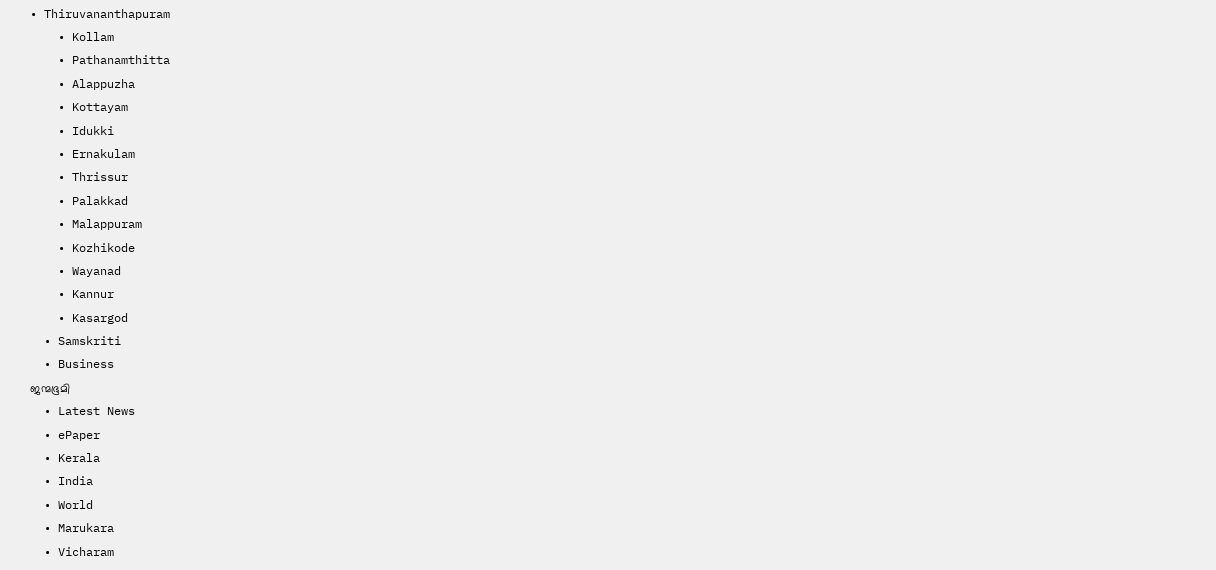• Thiruvananthapuram
    • Kollam
    • Pathanamthitta
    • Alappuzha
    • Kottayam
    • Idukki
    • Ernakulam
    • Thrissur
    • Palakkad
    • Malappuram
    • Kozhikode
    • Wayanad
    • Kannur
    • Kasargod
  • Samskriti
  • Business
ജന്മഭൂമി
  • Latest News
  • ePaper
  • Kerala
  • India
  • World
  • Marukara
  • Vicharam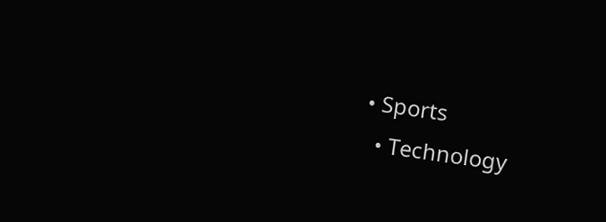• Sports
  • Technology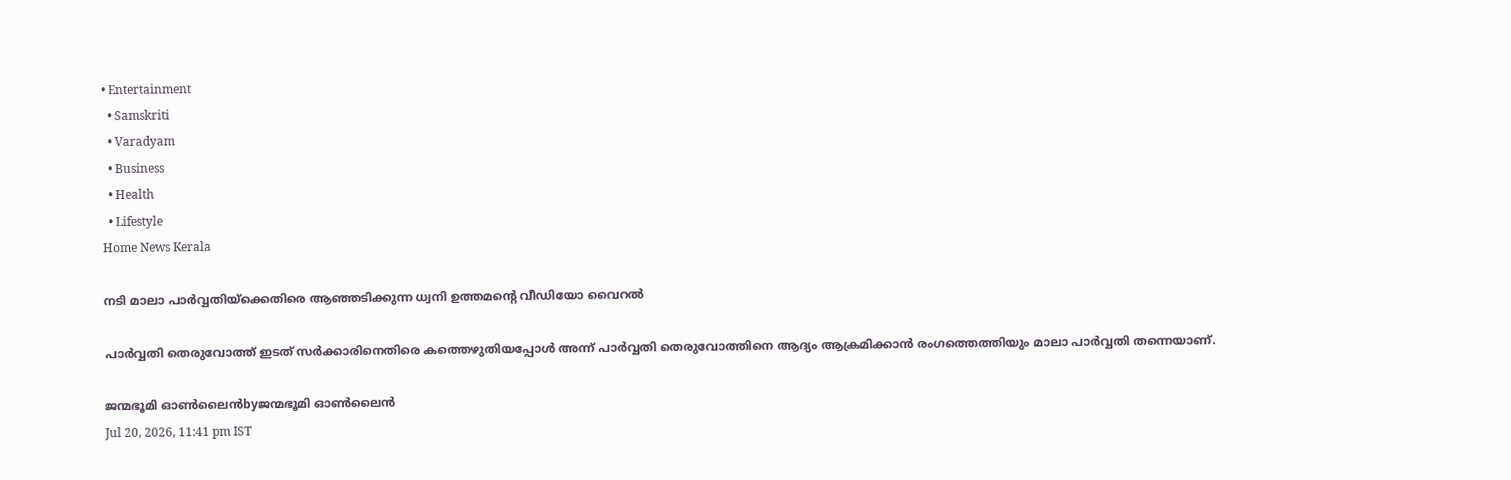• Entertainment
  • Samskriti
  • Varadyam
  • Business
  • Health
  • Lifestyle
Home News Kerala

നടി മാലാ പാര്‍വ്വതിയ്‌ക്കെതിരെ ആഞ്ഞടിക്കുന്ന ധ്വനി ഉത്തമന്റെ വീഡിയോ വൈറല്‍

പാര്‍വ്വതി തെരുവോത്ത് ഇടത് സര്‍ക്കാരിനെതിരെ കത്തെഴുതിയപ്പോള്‍ അന്ന് പാര്‍വ്വതി തെരുവോത്തിനെ ആദ്യം ആക്രമിക്കാന്‍ രംഗത്തെത്തിയും മാലാ പാര്‍വ്വതി തന്നെയാണ്.

ജന്മഭൂമി ഓണ്‍ലൈന്‍byജന്മഭൂമി ഓണ്‍ലൈന്‍
Jul 20, 2026, 11:41 pm IST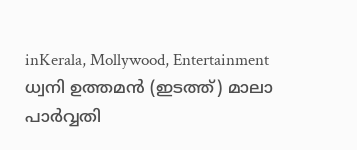inKerala, Mollywood, Entertainment
ധ്വനി ഉത്തമന്‍ (ഇടത്ത്) മാലാ പാര്‍വ്വതി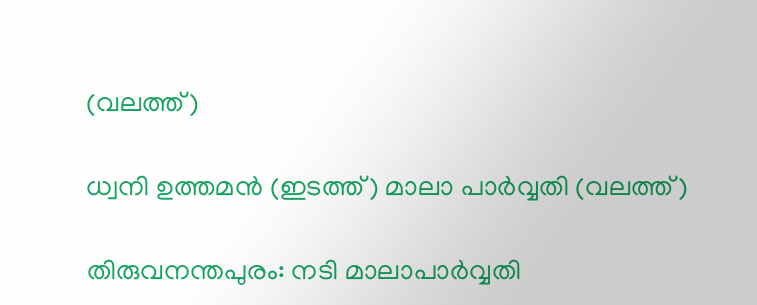(വലത്ത്)

ധ്വനി ഉത്തമന്‍ (ഇടത്ത്) മാലാ പാര്‍വ്വതി (വലത്ത്)

തിരുവനന്തപുരം: നടി മാലാപാര്‍വ്വതി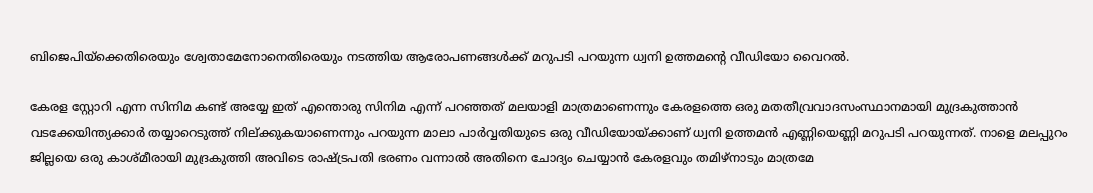ബിജെപിയ്‌ക്കെതിരെയും ശ്വേതാമേനോനെതിരെയും നടത്തിയ ആരോപണങ്ങള്‍ക്ക് മറുപടി പറയുന്ന ധ്വനി ഉത്തമന്റെ വീഡിയോ വൈറല്‍.

കേരള സ്റ്റോറി എന്ന സിനിമ കണ്ട് അയ്യേ ഇത് എന്തൊരു സിനിമ എന്ന് പറഞ്ഞത് മലയാളി മാത്രമാണെന്നും കേരളത്തെ ഒരു മതതീവ്രവാദസംസ്ഥാനമായി മുദ്രകുത്താന്‍ വടക്കേയിന്ത്യക്കാര്‍ തയ്യാറെടുത്ത് നില‍്ക്കുകയാണെന്നും പറയുന്ന മാലാ പാര്‍വ്വതിയുടെ ഒരു വീഡിയോയ്‌ക്കാണ് ധ്വനി ഉത്തമന്‍ എണ്ണിയെണ്ണി മറുപടി പറയുന്നത്. നാളെ മലപ്പുറം ജില്ലയെ ഒരു കാശ്മീരായി മുദ്രകുത്തി അവിടെ രാഷ്‌ട്രപതി ഭരണം വന്നാല്‍ അതിനെ ചോദ്യം ചെയ്യാന്‍ കേരളവും തമിഴ്നാടും മാത്രമേ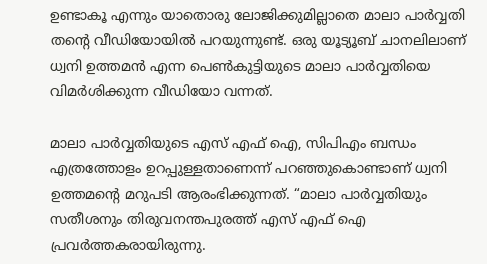ഉണ്ടാകൂ എന്നും യാതൊരു ലോജിക്കുമില്ലാതെ മാലാ പാര്‍വ്വതി തന്റെ വീഡിയോയില്‍ പറയുന്നുണ്ട്. ഒരു യൂട്യൂബ് ചാനലിലാണ് ധ്വനി ഉത്തമന്‍ എന്ന പെണ്‍കുട്ടിയുടെ മാലാ പാര്‍വ്വതിയെ വിമര്‍ശിക്കുന്ന വീഡിയോ വന്നത്.

മാലാ പാര്‍വ്വതിയുടെ എസ് എഫ് ഐ, സിപിഎം ബന്ധം എത്രത്തോളം ഉറപ്പുള്ളതാണെന്ന് പറഞ്ഞുകൊണ്ടാണ് ധ്വനി ഉത്തമന്റെ മറുപടി ആരംഭിക്കുന്നത്. “മാലാ പാര്‍വ്വതിയും സതീശനും തിരുവനന്തപുരത്ത് എസ് എഫ് ഐ പ്രവര്‍ത്തകരായിരുന്നു.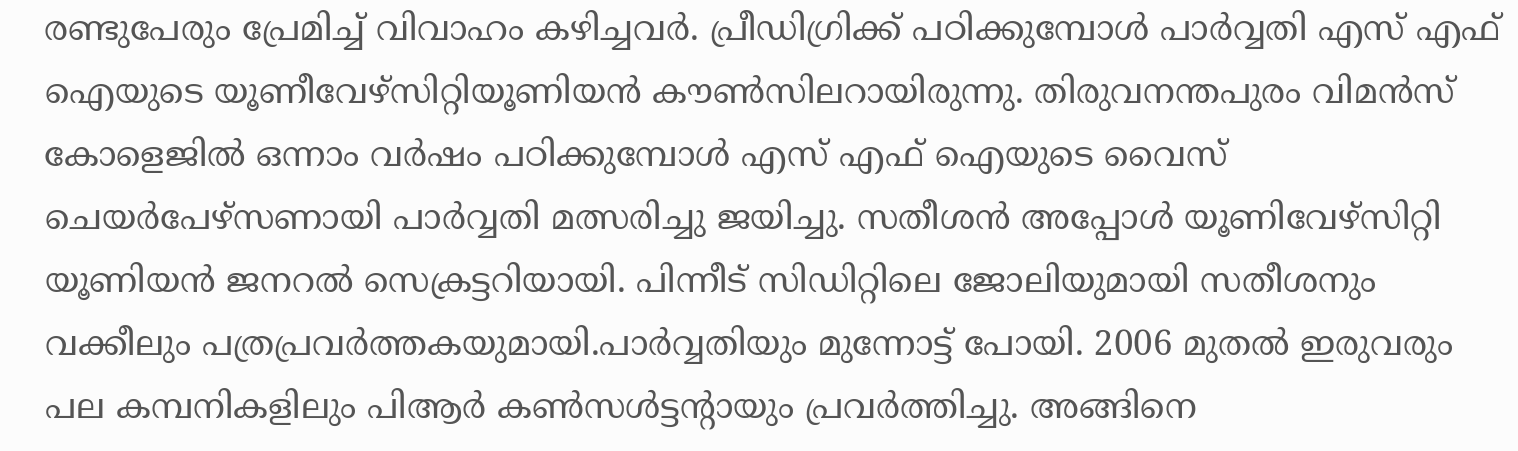രണ്ടുപേരും പ്രേമിച്ച് വിവാഹം കഴിച്ചവര്‍. പ്രീഡിഗ്രിക്ക് പഠിക്കുമ്പോള്‍ പാര്‍വ്വതി എസ് എഫ് ഐയുടെ യൂണീവേഴ്സിറ്റിയൂണിയന്‍ കൗണ്‍സിലറായിരുന്നു. തിരുവനന്തപുരം വിമന്‍സ് കോളെജില്‍ ഒന്നാം വര്‍ഷം പഠിക്കുമ്പോള്‍ എസ് എഫ് ഐയുടെ വൈസ് ചെയര്‍പേഴ്സണായി പാര്‍വ്വതി മത്സരിച്ചു ജയിച്ചു. സതീശന്‍ അപ്പോള്‍ യൂണിവേഴ്സിറ്റി യൂണിയന്‍ ജനറല്‍ സെക്രട്ടറിയായി. പിന്നീട് സിഡിറ്റിലെ ജോലിയുമായി സതീശനും വക്കീലും പത്രപ്രവര്‍ത്തകയുമായി.പാര്‍വ്വതിയും മുന്നോട്ട് പോയി. 2006 മുതല്‍ ഇരുവരും പല കമ്പനികളിലും പിആര്‍ കണ്‍സള്‍ട്ടന്‍റായും പ്രവര്‍ത്തിച്ചു. അങ്ങിനെ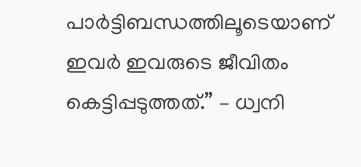പാര്‍ട്ടിബന്ധത്തിലൂടെയാണ് ഇവര്‍ ഇവരുടെ ജീവിതം കെട്ടിപ്പടുത്തത്.” – ധ്വനി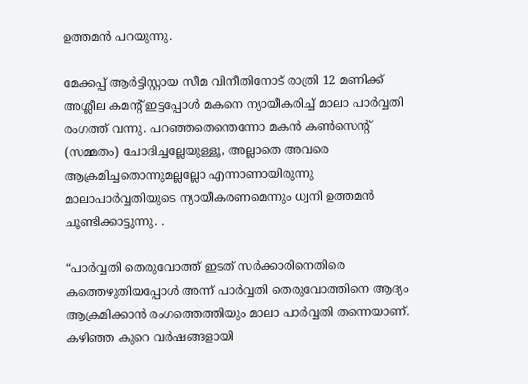ഉത്തമന്‍ പറയുന്നു.

മേക്കപ്പ് ആര്‍ട്ടിസ്റ്റായ സീമ വിനീതിനോട് രാത്രി 12 മണിക്ക് അശ്ലീല കമന്‍റ് ഇട്ടപ്പോള്‍ മകനെ ന്യായീകരിച്ച് മാലാ പാര്‍വ്വതി രംഗത്ത് വന്നു. പറഞ്ഞതെന്തെന്നോ മകന്‍ കണ്‍സെന്‍റ് (സമ്മതം) ചോദിച്ചല്ലേയുള്ളൂ, അല്ലാതെ അവരെ ആക്രമിച്ചതൊന്നുമല്ലല്ലോ എന്നാണായിരുന്നു മാലാപാര്‍വ്വതിയുടെ ന്യായീകരണമെന്നും ധ്വനി ഉത്തമന്‍ ചൂണ്ടിക്കാട്ടുന്നു. .

“പാര്‍വ്വതി തെരുവോത്ത് ഇടത് സര്‍ക്കാരിനെതിരെ കത്തെഴുതിയപ്പോള്‍ അന്ന് പാര്‍വ്വതി തെരുവോത്തിനെ ആദ്യം ആക്രമിക്കാന്‍ രംഗത്തെത്തിയും മാലാ പാര്‍വ്വതി തന്നെയാണ്. കഴിഞ്ഞ കുറെ വര്‍ഷങ്ങളായി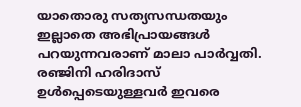യാതൊരു സത്യസന്ധതയും ഇല്ലാതെ അഭിപ്രായങ്ങള്‍ പറയുന്നവരാണ് മാലാ പാര്‍വ്വതി. രഞ്ജിനി ഹരിദാസ് ഉള്‍പ്പെടെയുള്ളവര്‍ ഇവരെ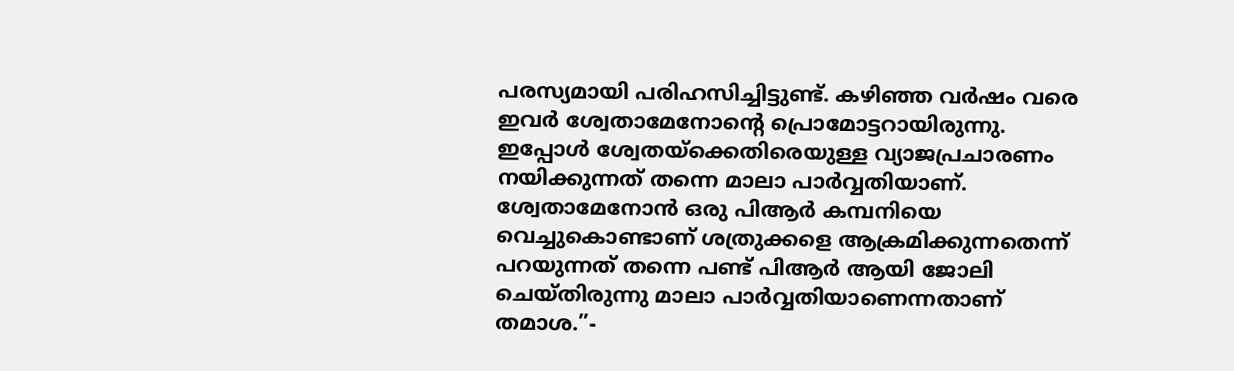പരസ്യമായി പരിഹസിച്ചിട്ടുണ്ട്. കഴിഞ്ഞ വര്‍ഷം വരെ ഇവര്‍ ശ്വേതാമേനോന്റെ പ്രൊമോട്ടറായിരുന്നു. ഇപ്പോള്‍ ശ്വേതയ്‌ക്കെതിരെയുള്ള വ്യാജപ്രചാരണം നയിക്കുന്നത് തന്നെ മാലാ പാര്‍വ്വതിയാണ്. ശ്വേതാമേനോന്‍ ഒരു പിആര്‍ കമ്പനിയെ വെച്ചുകൊണ്ടാണ് ശത്രുക്കളെ ആക്രമിക്കുന്നതെന്ന് പറയുന്നത് തന്നെ പണ്ട് പിആര്‍ ആയി ജോലി ചെയ്തിരുന്നു മാലാ പാര്‍വ്വതിയാണെന്നതാണ് തമാശ.”-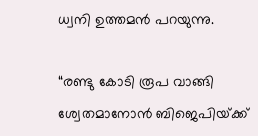ധ്വനി ഉത്തമന്‍ പറയുന്നു.

“രണ്ടു കോടി രൂപ വാങ്ങി ശ്വേതമാനോന്‍ ബിജെപിയ്‌ക്ക്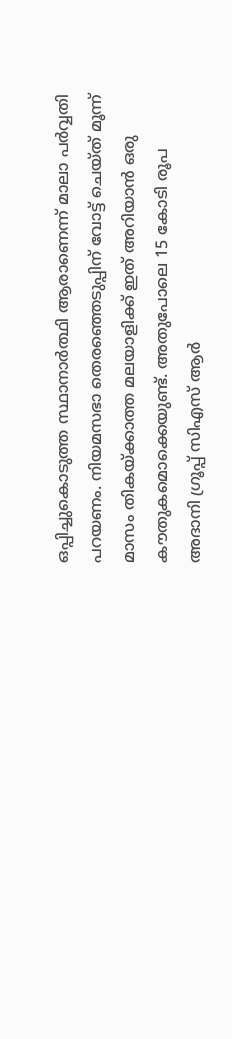ഒപ്പിച്ചുകൊടുത്ത സ്ഥാനാര്‍ത്ഥി ആരാണെന്ന് മാലാ പര്‍വ്വതി പറയണം. നിയമസഭാ തെരഞ്ഞെടുപ്പിന് വോട്ട് ചെയ്ത് മൂന്ന് മാസം തികയ്‌ക്കാത്ത മലയാളിക്ക് ഇത് അറിയാന്‍ ഒരു കൗതുകമൊക്കെയുണ്ട്. അതുപോലെ 15 കോടി രൂപ അദാനി ഗ്രൂപ്പ് സിഎസ് ആര്‍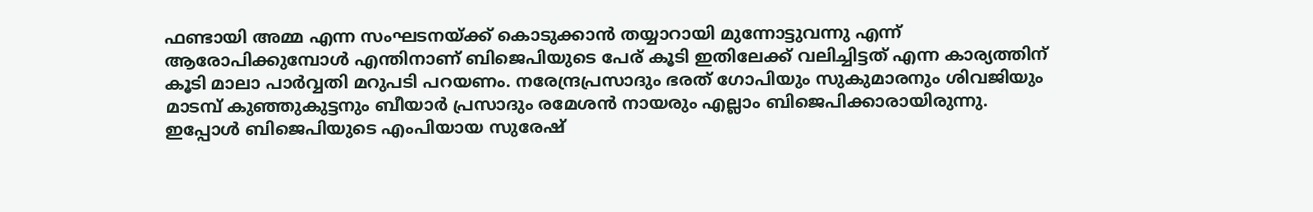ഫണ്ടായി അമ്മ എന്ന സംഘടനയ്‌ക്ക് കൊടുക്കാന്‍ തയ്യാറായി മുന്നോട്ടുവന്നു എന്ന് ആരോപിക്കുമ്പോള്‍ എന്തിനാണ് ബിജെപിയുടെ പേര് കൂടി ഇതിലേക്ക് വലിച്ചിട്ടത് എന്ന കാര്യത്തിന് കൂടി മാലാ പാര്‍വ്വതി മറുപടി പറയണം. നരേന്ദ്രപ്രസാദും ഭരത് ഗോപിയും സുകുമാരനും ശിവജിയും മാടമ്പ് കുഞ്ഞുകുട്ടനും ബീയാര്‍ പ്രസാദും രമേശന്‍ നായരും എല്ലാം ബിജെപിക്കാരായിരുന്നു. ഇപ്പോള്‍ ബിജെപിയുടെ എംപിയായ സുരേഷ്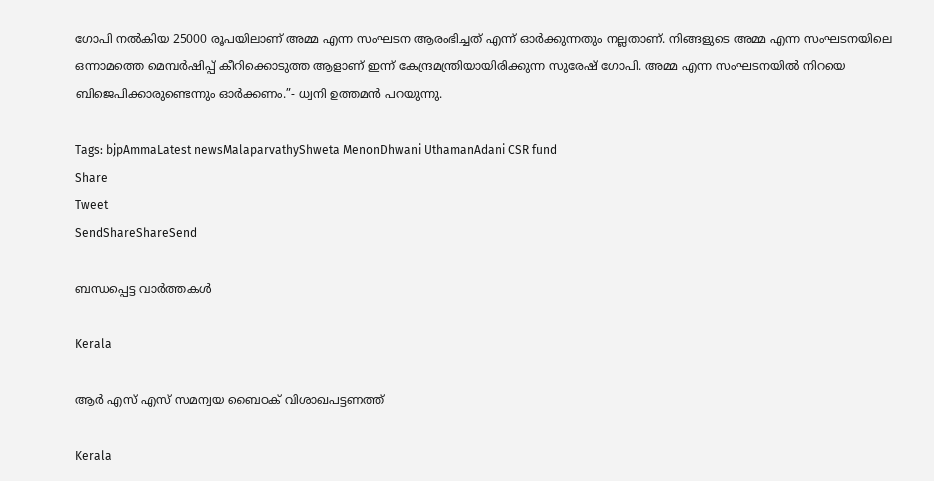ഗോപി നല്‍കിയ 25000 രൂപയിലാണ് അമ്മ എന്ന സംഘടന ആരംഭിച്ചത് എന്ന് ഓര്‍ക്കുന്നതും നല്ലതാണ്. നിങ്ങളുടെ അമ്മ എന്ന സംഘടനയിലെ ഒന്നാമത്തെ മെമ്പര്‍ഷിപ്പ് കീറിക്കൊടുത്ത ആളാണ് ഇന്ന് കേന്ദ്രമന്ത്രിയായിരിക്കുന്ന സുരേഷ് ഗോപി. അമ്മ എന്ന സംഘടനയില്‍ നിറയെ ബിജെപിക്കാരുണ്ടെന്നും ഓര്‍ക്കണം.”- ധ്വനി ഉത്തമന്‍ പറയുന്നു.

Tags: bjpAmmaLatest newsMalaparvathyShweta MenonDhwani UthamanAdani CSR fund
Share
Tweet
SendShareShareSend

ബന്ധപ്പെട്ട വാര്‍ത്തകള്‍

Kerala

ആർ എസ് എസ് സമന്വയ ബൈഠക് വിശാഖപട്ടണത്ത്

Kerala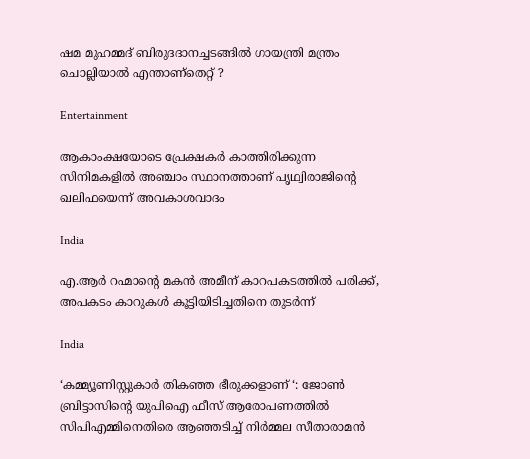ഷമ മുഹമ്മദ് ബിരുദദാനച്ചടങ്ങില്‍ ഗായന്ത്രി മന്ത്രം ചൊല്ലിയാല്‍ എന്താണ്തെറ്റ് ?

Entertainment

ആകാംക്ഷയോടെ പ്രേക്ഷകര്‍ കാത്തിരിക്കുന്ന സിനിമകളില്‍ അഞ്ചാം സ്ഥാനത്താണ് പൃഥ്വിരാജിന്റെ ഖലിഫയെന്ന് അവകാശവാദം

India

എ.ആര്‍ റഹ്മാന്റെ മകൻ അമീന് കാറപകടത്തില്‍ പരിക്ക്, അപകടം കാറുകള്‍ കൂട്ടിയിടിച്ചതിനെ തുടര്‍ന്ന്

India

‘കമ്മ്യൂണിസ്റ്റുകാർ തികഞ്ഞ ഭീരുക്കളാണ് ‘: ജോൺ ബ്രിട്ടാസിന്റെ യുപിഐ ഫീസ് ആരോപണത്തിൽ സിപിഎമ്മിനെതിരെ ആഞ്ഞടിച്ച് നിർമ്മല സീതാരാമൻ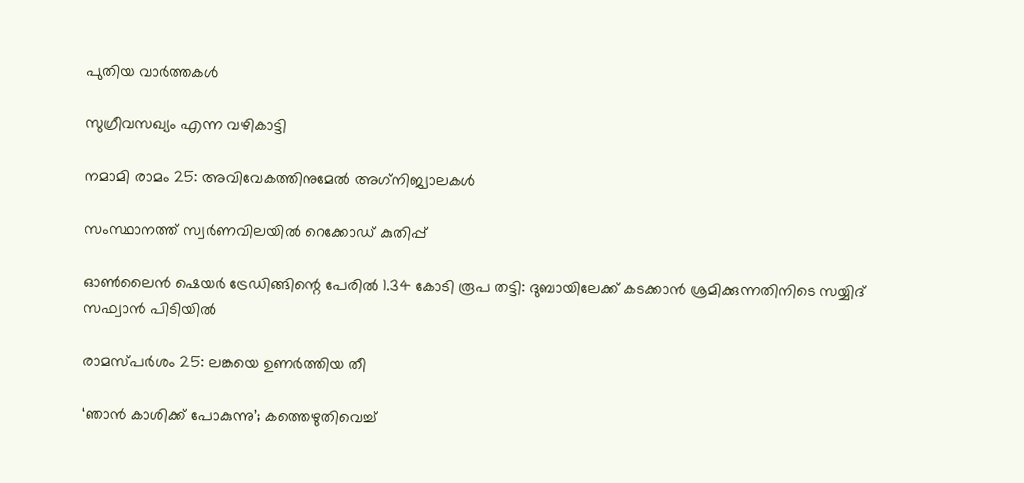പുതിയ വാര്‍ത്തകള്‍

സുഗ്രീവസഖ്യം എന്ന വഴികാട്ടി

നമാമി രാമം 25: അവിവേകത്തിനുമേല്‍ അഗ്‌നിജ്വാലകള്‍

സംസ്ഥാനത്ത് സ്വർണവിലയിൽ റെക്കോഡ് കുതിപ്പ്

ഓൺലൈൻ ഷെയർ ട്രേഡിങ്ങിന്റെ പേരിൽ 1.34 കോടി രൂപ തട്ടി: ദുബായിലേക്ക് കടക്കാൻ ശ്രമിക്കുന്നതിനിടെ സയ്യിദ് സഫ്വാൻ പിടിയിൽ

രാമസ്പര്‍ശം 25: ലങ്കയെ ഉണര്‍ത്തിയ തീ

‘ഞാൻ കാശിക്ക് പോകുന്നു’; കത്തെഴുതിവെച്ച്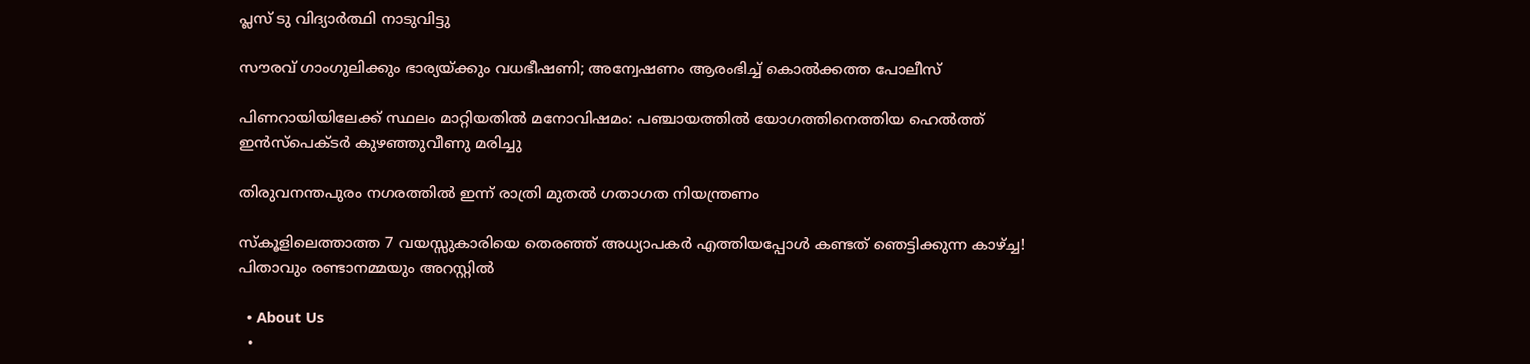പ്ലസ് ടു വിദ്യാർത്ഥി നാടുവിട്ടു

സൗരവ് ഗാംഗുലിക്കും ഭാര്യയ്‌ക്കും വധഭീഷണി; അന്വേഷണം ആരംഭിച്ച് കൊൽക്കത്ത പോലീസ്

പിണറായിയിലേക്ക് സ്ഥലം മാറ്റിയതിൽ മനോവിഷമം: പഞ്ചായത്തിൽ യോഗത്തിനെത്തിയ ഹെൽത്ത് ഇൻസ്‌പെക്ടർ കുഴഞ്ഞുവീണു മരിച്ചു

തിരുവനന്തപുരം നഗരത്തിൽ ഇന്ന് രാത്രി മുതൽ ഗതാഗത നിയന്ത്രണം

സ്‌കൂളിലെത്താത്ത 7 വയസ്സുകാരിയെ തെരഞ്ഞ് അധ്യാപകർ എത്തിയപ്പോൾ കണ്ടത് ഞെട്ടിക്കുന്ന കാഴ്‌ച്ച! പിതാവും രണ്ടാനമ്മയും അറസ്റ്റിൽ

  • About Us
  •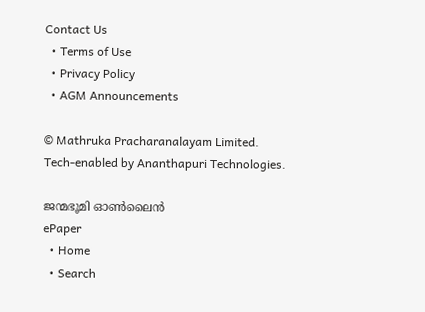Contact Us
  • Terms of Use
  • Privacy Policy
  • AGM Announcements

© Mathruka Pracharanalayam Limited.
Tech-enabled by Ananthapuri Technologies.

ജന്മഭൂമി ഓണ്‍ലൈന്‍
ePaper
  • Home
  • Search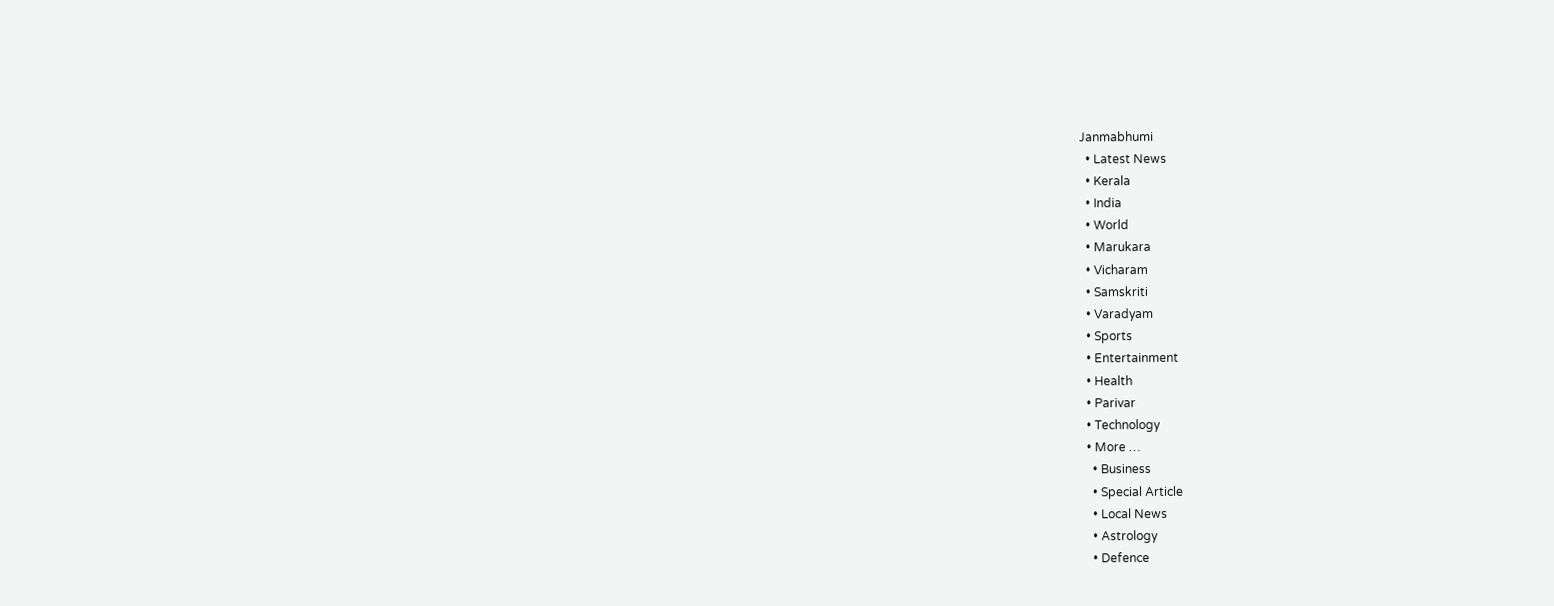Janmabhumi
  • Latest News
  • Kerala
  • India
  • World
  • Marukara
  • Vicharam
  • Samskriti
  • Varadyam
  • Sports
  • Entertainment
  • Health
  • Parivar
  • Technology
  • More …
    • Business
    • Special Article
    • Local News
    • Astrology
    • Defence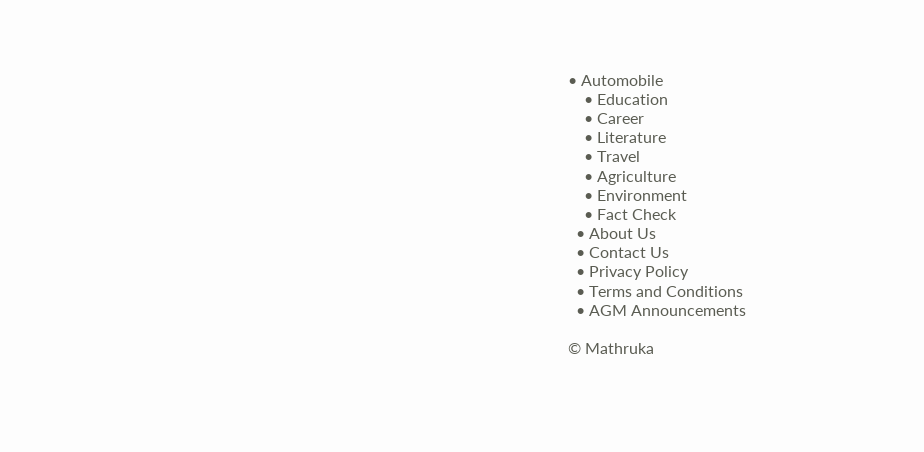• Automobile
    • Education
    • Career
    • Literature
    • Travel
    • Agriculture
    • Environment
    • Fact Check
  • About Us
  • Contact Us
  • Privacy Policy
  • Terms and Conditions
  • AGM Announcements

© Mathruka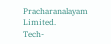Pracharanalayam Limited.
Tech-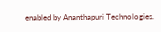enabled by Ananthapuri Technologies.